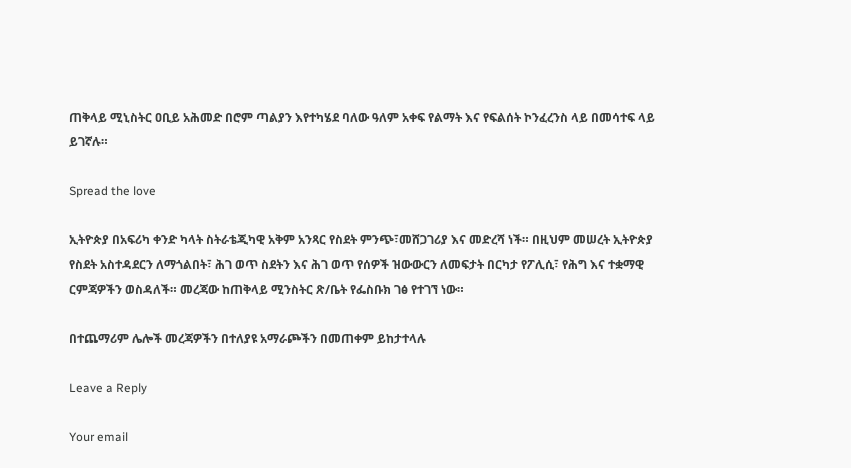ጠቅላይ ሚኒስትር ዐቢይ አሕመድ በሮም ጣልያን እየተካሄደ ባለው ዓለም አቀፍ የልማት እና የፍልሰት ኮንፈረንስ ላይ በመሳተፍ ላይ ይገኛሉ።

Spread the love

ኢትዮጵያ በአፍሪካ ቀንድ ካላት ስትራቴጂካዊ አቅም አንጻር የስደት ምንጭ፣መሸጋገሪያ እና መድረሻ ነች። በዚህም መሠረት ኢትዮጵያ የስደት አስተዳደርን ለማጎልበት፣ ሕገ ወጥ ስደትን እና ሕገ ወጥ የሰዎች ዝውውርን ለመፍታት በርካታ የፖሊሲ፣ የሕግ እና ተቋማዊ ርምጃዎችን ወስዳለች። መረጃው ከጠቅላይ ሚንስትር ጽ/ቤት የፌስቡክ ገፅ የተገኘ ነው።

በተጨማሪም ሌሎች መረጃዎችን በተለያዩ አማራጮችን በመጠቀም ይከታተላሉ

Leave a Reply

Your email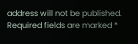address will not be published. Required fields are marked *